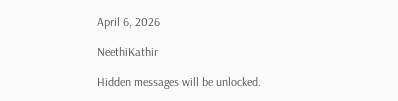April 6, 2026

NeethiKathir

Hidden messages will be unlocked.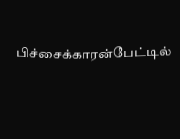பிச்சைக்காரன்பேட்டில்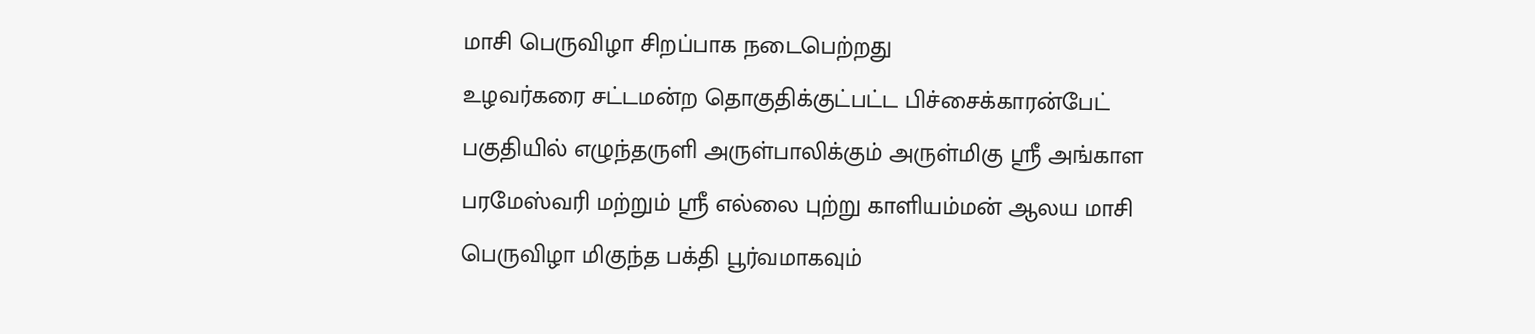மாசி பெருவிழா சிறப்பாக நடைபெற்றது
உழவர்கரை சட்டமன்ற தொகுதிக்குட்பட்ட பிச்சைக்காரன்பேட் பகுதியில் எழுந்தருளி அருள்பாலிக்கும் அருள்மிகு ஸ்ரீ அங்காள பரமேஸ்வரி மற்றும் ஸ்ரீ எல்லை புற்று காளியம்மன் ஆலய மாசி பெருவிழா மிகுந்த பக்தி பூர்வமாகவும்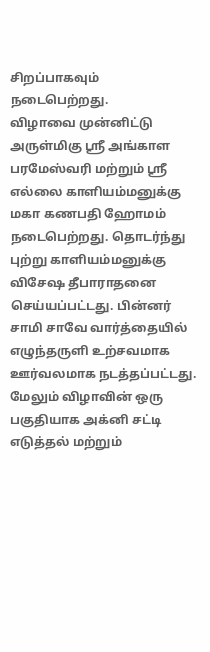சிறப்பாகவும் நடைபெற்றது.
விழாவை முன்னிட்டு அருள்மிகு ஸ்ரீ அங்காள பரமேஸ்வரி மற்றும் ஸ்ரீ எல்லை காளியம்மனுக்கு மகா கணபதி ஹோமம் நடைபெற்றது. தொடர்ந்து புற்று காளியம்மனுக்கு விசேஷ தீபாராதனை செய்யப்பட்டது. பின்னர் சாமி சாவே வார்த்தையில் எழுந்தருளி உற்சவமாக ஊர்வலமாக நடத்தப்பட்டது.
மேலும் விழாவின் ஒரு பகுதியாக அக்னி சட்டி எடுத்தல் மற்றும்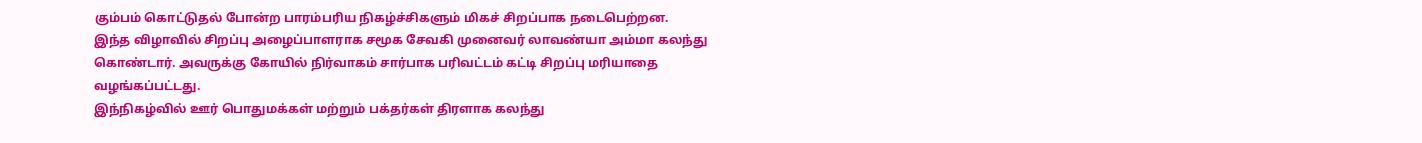கும்பம் கொட்டுதல் போன்ற பாரம்பரிய நிகழ்ச்சிகளும் மிகச் சிறப்பாக நடைபெற்றன.
இந்த விழாவில் சிறப்பு அழைப்பாளராக சமூக சேவகி முனைவர் லாவண்யா அம்மா கலந்து கொண்டார். அவருக்கு கோயில் நிர்வாகம் சார்பாக பரிவட்டம் கட்டி சிறப்பு மரியாதை வழங்கப்பட்டது.
இந்நிகழ்வில் ஊர் பொதுமக்கள் மற்றும் பக்தர்கள் திரளாக கலந்து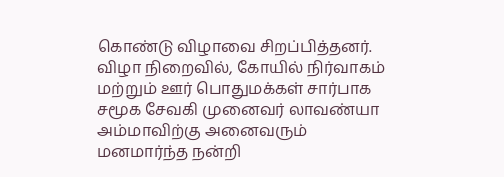கொண்டு விழாவை சிறப்பித்தனர்.
விழா நிறைவில், கோயில் நிர்வாகம் மற்றும் ஊர் பொதுமக்கள் சார்பாக சமூக சேவகி முனைவர் லாவண்யா அம்மாவிற்கு அனைவரும் மனமார்ந்த நன்றி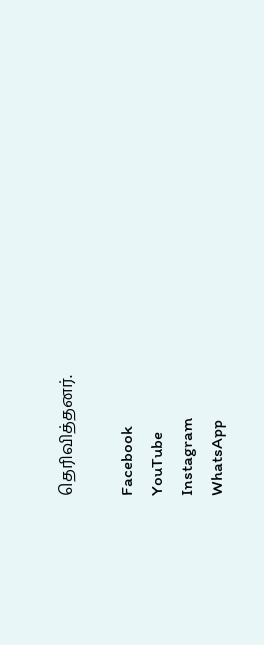தெரிவித்தனர்.

Facebook
YouTube
Instagram
WhatsApp